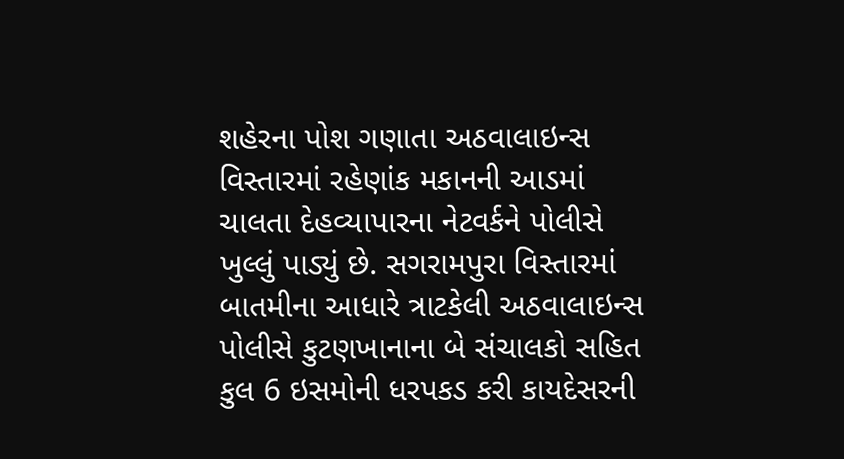શહેરના પોશ ગણાતા અઠવાલાઇન્સ વિસ્તારમાં રહેણાંક મકાનની આડમાં ચાલતા દેહવ્યાપારના નેટવર્કને પોલીસે ખુલ્લું પાડ્યું છે. સગરામપુરા વિસ્તારમાં બાતમીના આધારે ત્રાટકેલી અઠવાલાઇન્સ પોલીસે કુટણખાનાના બે સંચાલકો સહિત કુલ 6 ઇસમોની ધરપકડ કરી કાયદેસરની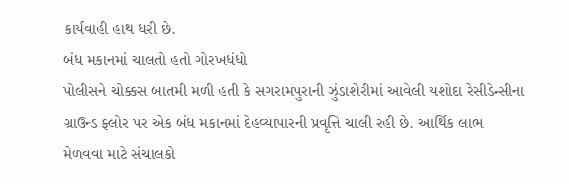કાર્યવાહી હાથ ધરી છે.
બંધ મકાનમાં ચાલતો હતો ગોરખધંધો
પોલીસને ચોક્કસ બાતમી મળી હતી કે સગરામપુરાની ઝુંડાશેરીમાં આવેલી યશોદા રેસીડેન્સીના ગ્રાઉન્ડ ફ્લોર પર એક બંધ મકાનમાં દેહવ્યાપારની પ્રવૃત્તિ ચાલી રહી છે. આર્થિક લાભ મેળવવા માટે સંચાલકો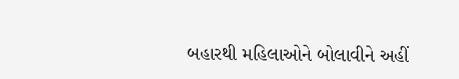બહારથી મહિલાઓને બોલાવીને અહીં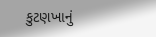કુટણખાનું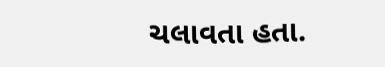ચલાવતા હતા.